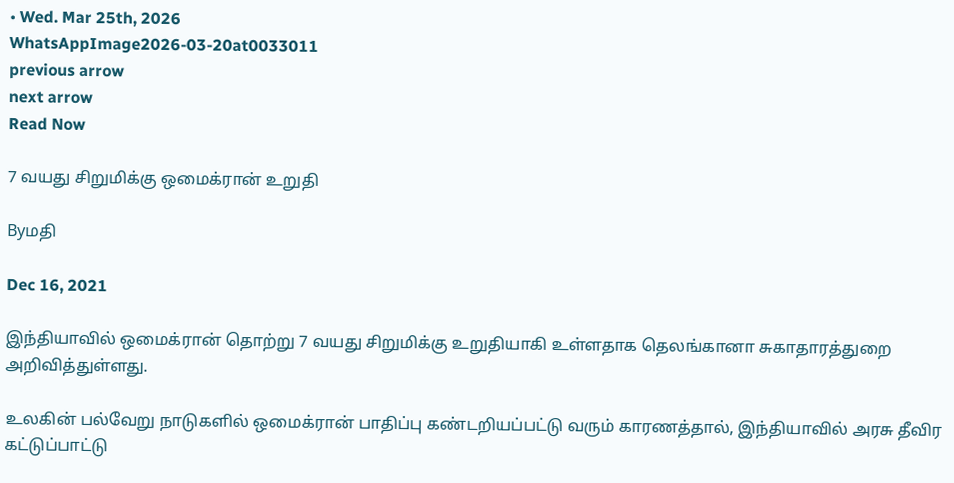• Wed. Mar 25th, 2026
WhatsAppImage2026-03-20at0033011
previous arrow
next arrow
Read Now

7 வயது சிறுமிக்கு ஒமைக்ரான் உறுதி

Byமதி

Dec 16, 2021

இந்தியாவில் ஒமைக்ரான் தொற்று 7 வயது சிறுமிக்கு உறுதியாகி உள்ளதாக தெலங்கானா சுகாதாரத்துறை அறிவித்துள்ளது.

உலகின் பல்வேறு நாடுகளில் ஒமைக்ரான் பாதிப்பு கண்டறியப்பட்டு வரும் காரணத்தால், இந்தியாவில் அரசு தீவிர கட்டுப்பாட்டு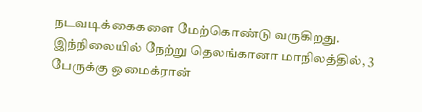நடவடிக்கைகளை மேற்கொண்டு வருகிறது.
இந்நிலையில் நேற்று தெலங்கானா மாநிலத்தில், 3 பேருக்கு ஒமைக்ரான்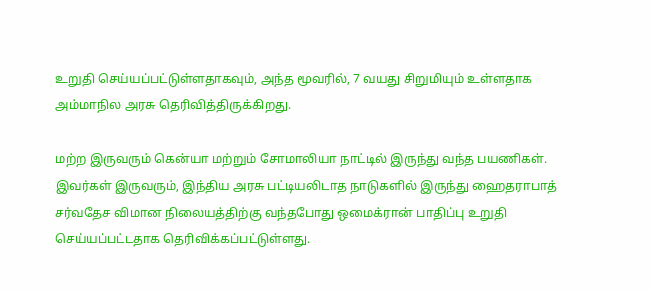உறுதி செய்யப்பட்டுள்ளதாகவும், அந்த மூவரில், 7 வயது சிறுமியும் உள்ளதாக அம்மாநில அரசு தெரிவித்திருக்கிறது.

மற்ற இருவரும் கென்யா மற்றும் சோமாலியா நாட்டில் இருந்து வந்த பயணிகள். இவர்கள் இருவரும், இந்திய அரசு பட்டியலிடாத நாடுகளில் இருந்து ஹைதராபாத் சர்வதேச விமான நிலையத்திற்கு வந்தபோது ஒமைக்ரான் பாதிப்பு உறுதி செய்யப்பட்டதாக தெரிவிக்கப்பட்டுள்ளது.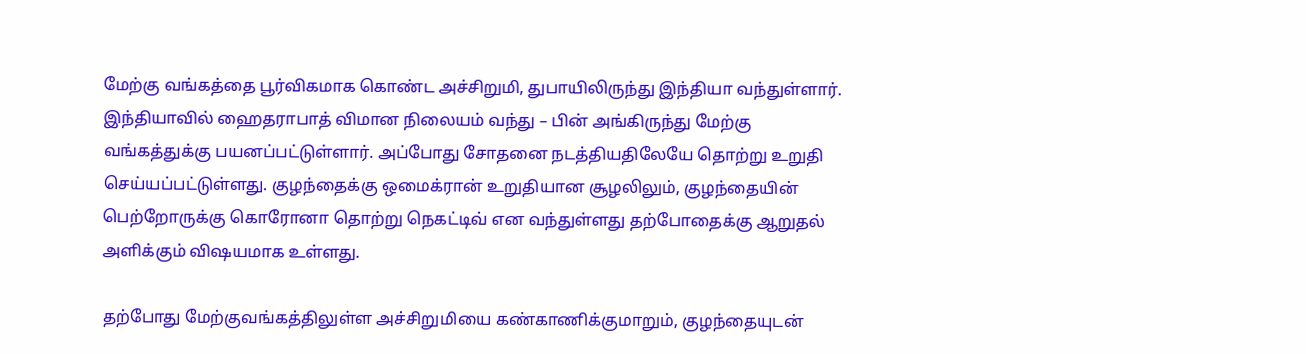மேற்கு வங்கத்தை பூர்விகமாக கொண்ட அச்சிறுமி, துபாயிலிருந்து இந்தியா வந்துள்ளார். இந்தியாவில் ஹைதராபாத் விமான நிலையம் வந்து – பின் அங்கிருந்து மேற்கு வங்கத்துக்கு பயனப்பட்டுள்ளார். அப்போது சோதனை நடத்தியதிலேயே தொற்று உறுதி செய்யப்பட்டுள்ளது. குழந்தைக்கு ஒமைக்ரான் உறுதியான சூழலிலும், குழந்தையின் பெற்றோருக்கு கொரோனா தொற்று நெகட்டிவ் என வந்துள்ளது தற்போதைக்கு ஆறுதல் அளிக்கும் விஷயமாக உள்ளது.

தற்போது மேற்குவங்கத்திலுள்ள அச்சிறுமியை கண்காணிக்குமாறும், குழந்தையுடன்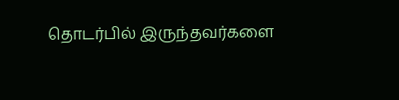தொடர்பில் இருந்தவர்களை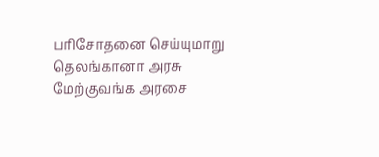பரிசோதனை செய்யுமாறு தெலங்கானா அரசு மேற்குவங்க அரசை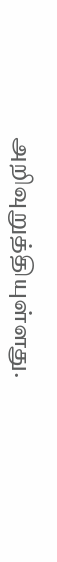அறிவுறுத்தியுள்ளது.